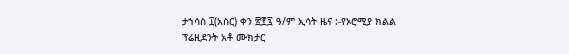ታኀሳስ ፲(አስር) ቀን ፳፻፯ ዓ/ም ኢሳት ዜና :-የኦሮሚያ ክልል ፕሬዚደንት አቶ ሙክታር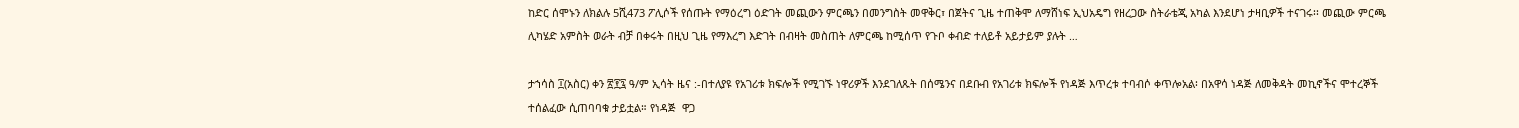ከድር ሰሞኑን ለክልሉ 5ሺ473 ፖሊሶች የሰጡት የማዕረግ ዕድገት መጪውን ምርጫን በመንግስት መዋቅር፣ በጀትና ጊዜ ተጠቅሞ ለማሸነፍ ኢህአዴግ የዘረጋው ስትራቴጂ አካል እንደሆነ ታዛቢዎች ተናገሩ፡፡ መጪው ምርጫ ሊካሄድ አምስት ወራት ብቻ በቀሩት በዚህ ጊዜ የማእረግ እድገት በብዛት መስጠት ለምርጫ ከሚሰጥ የጉቦ ቀብድ ተለይቶ አይታይም ያሉት …

ታኀሳስ ፲(አስር) ቀን ፳፻፯ ዓ/ም ኢሳት ዜና :-በተለያዩ የአገሪቱ ክፍሎች የሚገኙ ነዋሪዎች እንደገለጹት በሰሜንና በደቡብ የአገሪቱ ክፍሎች የነዳጅ እጥረቱ ተባብሶ ቀጥሎአል፡ በአዋሳ ነዳጅ ለመቅዳት መኪኖችና ሞተረኞች ተሰልፈው ሲጠባባቁ ታይቷል። የነዳጅ  ዋጋ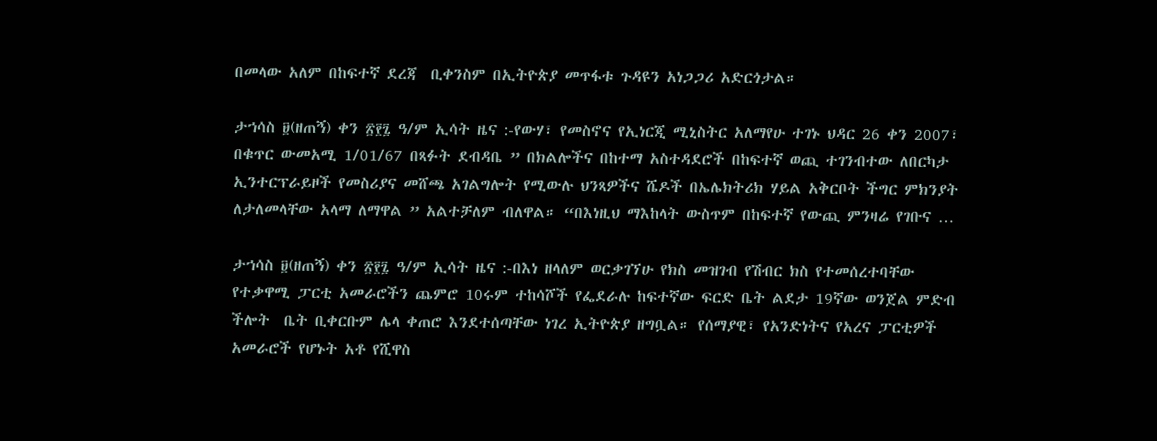በመላው አለም በከፍተኛ ደረጃ  ቢቀንስም በኢትዮጵያ መጥፋቱ ጉዳዩን አነጋጋሪ አድርጎታል።

ታኀሳስ ፱(ዘጠኝ) ቀን ፳፻፯ ዓ/ም ኢሳት ዜና :-የውሃ፣ የመስኖና የኢነርጂ ሚኒስትር አለማየሁ ተገኑ ህዳር 26 ቀን 2007፣ በቁጥር ውመአሚ 1/01/67 በጻፉት ደብዳቤ ” በክልሎችና በከተማ አስተዳደሮች በከፍተኛ ወጪ ተገንብተው ለበርካታ ኢንተርፕራይዞች የመስሪያና መሸጫ አገልግሎት የሚውሉ ህንጻዎችና ሼዶች በኤሌክትሪክ ሃይል አቅርቦት ችግር ምክንያት ለታለመላቸው አላማ ለማዋል ” አልተቻለም ብለዋል። “በእነዚህ ማእከላት ውስጥም በከፍተኛ የውጪ ምንዛሬ የገቡና …

ታኀሳስ ፱(ዘጠኝ) ቀን ፳፻፯ ዓ/ም ኢሳት ዜና :-በእነ ዘላለም ወርቃገኘሁ የክስ መዝገብ የሽብር ክስ የተመሰረተባቸው  የተቃዋሚ ፓርቲ አመራሮችን ጨምሮ 10ሩም ተከሳሾች የፌደራሉ ከፍተኛው ፍርድ ቤት ልደታ 19ኛው ወንጀል ምድብ ችሎት  ቤት ቢቀርቡም ሌላ ቀጠሮ እንደተሰጣቸው ነገረ ኢትዮጵያ ዘግቧል። የሰማያዊ፣ የአንድነትና የአረና ፓርቲዎች አመራሮች የሆኑት አቶ የሺዋስ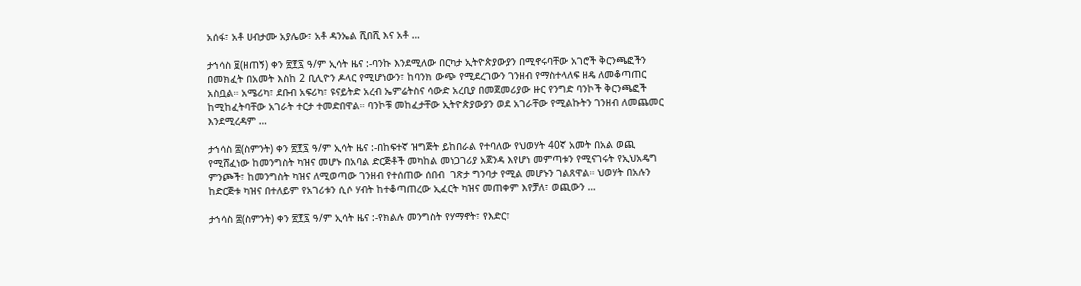አሰፋ፣ አቶ ሀብታሙ አያሌው፣ አቶ ዳንኤል ሺበሺ እና አቶ …

ታኀሳስ ፱(ዘጠኝ) ቀን ፳፻፯ ዓ/ም ኢሳት ዜና :-ባንኩ እንደሚለው በርካታ ኢትዮጵያውያን በሚኖሩባቸው አገሮች ቅርንጫፎችን በመክፈት በአመት እስከ 2 ቢሊዮን ዶላር የሚሆነውን፣ ከባንክ ውጭ የሚደረገውን ገንዘብ የማስተላለፍ ዘዴ ለመቆጣጠር አስቧል። አሜሪካ፣ ደቡብ አፍሪካ፣ ዩናይትድ አረብ ኤምሬትስና ሳውድ አረቢያ በመጀመሪያው ዙር የንግድ ባንኮች ቅርንጫፎች ከሚከፈትባቸው አገራት ተርታ ተመድበዋል። ባንኮቹ መከፈታቸው ኢትዮጵያውያን ወደ አገራቸው የሚልኩትን ገንዘብ ለመጨመር እንደሚረዳም …

ታኀሳስ ፰(ስምንት) ቀን ፳፻፯ ዓ/ም ኢሳት ዜና :-በከፍተኛ ዝግጅት ይከበራል የተባለው የህወሃት 40ኛ አመት በአል ወጪ የሚሸፈነው ከመንግስት ካዝና መሆኑ በአባል ድርጅቶች መካከል መነጋገሪያ አጀንዳ እየሆነ መምጣቱን የሚናገሩት የኢህአዴግ ምንጮች፣ ከመንግስት ካዝና ለሚወጣው ገንዘብ የተሰጠው ሰበብ  ገጽታ ግንባታ የሚል መሆኑን ገልጸዋል። ህወሃት በአሉን ከድርጅቱ ካዝና በተለይም የአገሪቱን ሲሶ ሃብት ከተቆጣጠረው ኢፈርት ካዝና መጠቀም እየቻለ፣ ወጪውን …

ታኀሳስ ፰(ስምንት) ቀን ፳፻፯ ዓ/ም ኢሳት ዜና :-የክልሉ መንግስት የሃማኖት፣ የእድር፣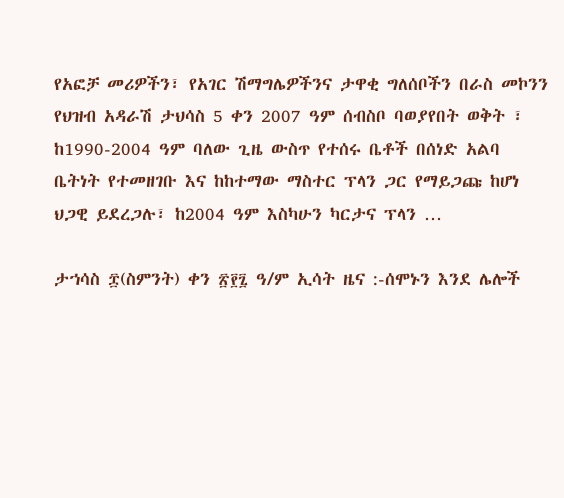የአፎቻ መሪዎችን፣ የአገር ሽማግሌዎችንና ታዋቂ ግለሰቦችን በራስ መኮንን የህዝብ አዳራሽ ታህሳስ 5 ቀን 2007 ዓም ሰብስቦ ባወያየበት ወቅት ፣ ከ1990-2004 ዓም ባለው ጊዜ ውስጥ የተሰሩ ቤቶች በሰነድ አልባ ቤትነት የተመዘገቡ እና ከከተማው ማስተር ፕላን ጋር የማይጋጩ ከሆነ ህጋዊ ይደረጋሉ፣ ከ2004 ዓም እስካሁን ካርታና ፕላን …

ታኀሳስ ፰(ስምንት) ቀን ፳፻፯ ዓ/ም ኢሳት ዜና :-ሰሞኑን እንደ ሌሎች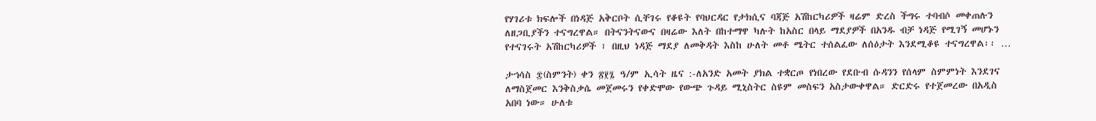የሃገሪቱ ክፍሎች በነዳጅ አቅርቦት ሲቸገሩ የቆዩት የባህርዳር የታክሲና ባጃጅ አሽከርካሪዎች ዛሬም ድረስ ችግሩ ተባብሶ መቀጠሉን ለዘጋቢያችን ተናግረዋል። በትናንትናውና በዛሬው እለት በከተማዋ ካሉት ከአስር በላይ ማደያዎች በአንዱ ብቻ ነዳጅ የሚገኝ መሆኑን የተናገሩት አሽከርካሪዎች ፣ በዚህ ነዳጅ ማደያ ለመቅዳት እስከ ሁለት መቶ ሜትር ተሰልፈው ለሰዕታት እንደሚቆዩ ተናግረዋል፡፡ …

ታኀሳስ ፰(ስምንት) ቀን ፳፻፯ ዓ/ም ኢሳት ዜና :-ለአንድ አመት ያክል ተቋርጦ የነበረው የደቡብ ሱዳንን የሰላም ስምምነት እንደገና ለማስጀመር እንቅስቃሴ መጀመሩን የቀድሞው የውጭ ጉዳይ ሚኒስትር ስዩም መስፍን አስታውቀዋል። ድርድሩ የተጀመረው በአዲስ አበባ ነው። ሁለቱ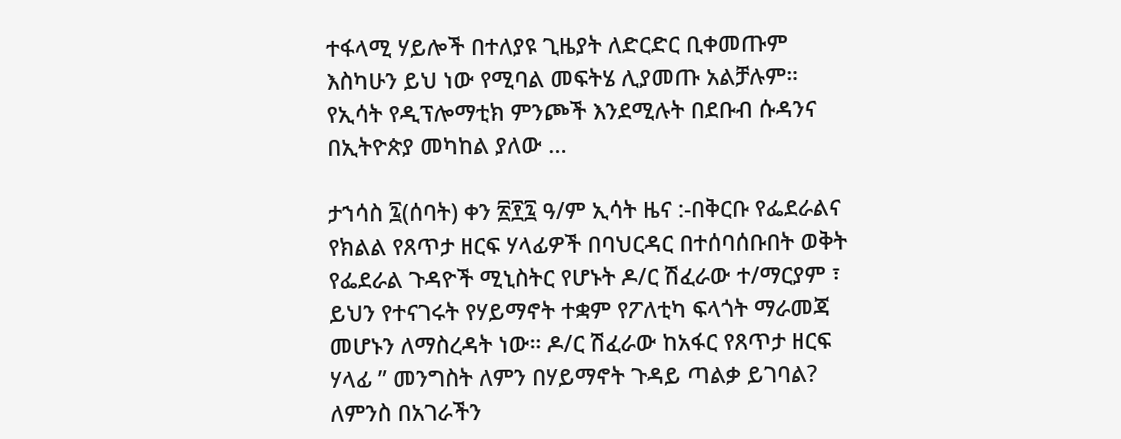ተፋላሚ ሃይሎች በተለያዩ ጊዜያት ለድርድር ቢቀመጡም እስካሁን ይህ ነው የሚባል መፍትሄ ሊያመጡ አልቻሉም። የኢሳት የዲፕሎማቲክ ምንጮች እንደሚሉት በደቡብ ሱዳንና በኢትዮጵያ መካከል ያለው …

ታኀሳስ ፯(ሰባት) ቀን ፳፻፯ ዓ/ም ኢሳት ዜና :-በቅርቡ የፌደራልና የክልል የጸጥታ ዘርፍ ሃላፊዎች በባህርዳር በተሰባሰቡበት ወቅት የፌደራል ጉዳዮች ሚኒስትር የሆኑት ዶ/ር ሽፈራው ተ/ማርያም ፣ ይህን የተናገሩት የሃይማኖት ተቋም የፖለቲካ ፍላጎት ማራመጃ መሆኑን ለማስረዳት ነው። ዶ/ር ሽፈራው ከአፋር የጸጥታ ዘርፍ ሃላፊ ” መንግስት ለምን በሃይማኖት ጉዳይ ጣልቃ ይገባል? ለምንስ በአገራችን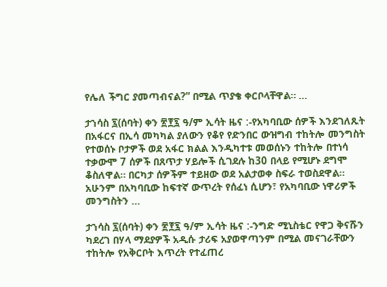የሌለ ችግር ያመጣብናል?” በሚል ጥያቄ ቀርቦላቸዋል። …

ታኀሳስ ፯(ሰባት) ቀን ፳፻፯ ዓ/ም ኢሳት ዜና :-የአካባቢው ሰዎች እንደገለጹት በአፋርና በኢሳ መካካል ያለውን የቆየ የድንበር ውዝግብ ተከትሎ መንግስት የተወሰኑ ቦታዎች ወደ አፋር ክልል እንዲካተቱ መወሰኑን ተከትሎ በተነሳ ተቃውሞ 7 ሰዎች በጸጥታ ሃይሎች ሲገደሉ ከ30 በላይ የሚሆኑ ደግሞ ቆስለዋል። በርካታ ሰዎችም ተይዘው ወደ አልታወቀ ስፍራ ተወስደዋል። አሁንም በአካባቢው ከፍተኛ ውጥረት የሰፈነ ሲሆን፣ የአካባቢው ነዋሪዎች መንግስትን …

ታኀሳስ ፯(ሰባት) ቀን ፳፻፯ ዓ/ም ኢሳት ዜና :-ንግድ ሚኒስቴር የዋጋ ቅናሹን ካደረገ በሃላ ማደያዎች አዲሱ ታሪፍ አያወዋጣንም በሚል መናገራቸውን ተከትሎ የአቅርቦት እጥረት የተፈጠረ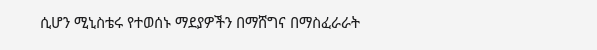ሲሆን ሚኒስቴሩ የተወሰኑ ማደያዎችን በማሸግና በማስፈራራት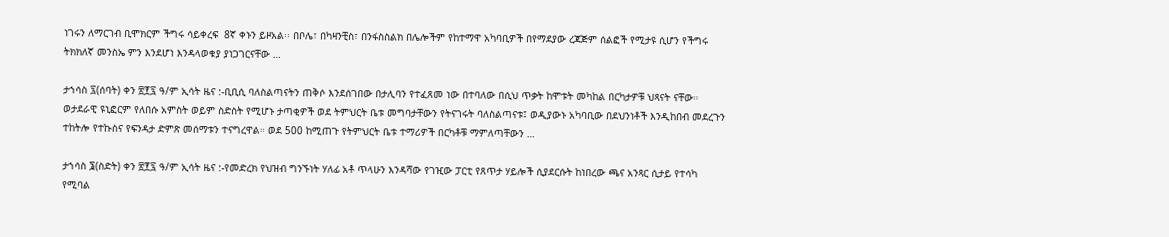ነገሩን ለማርገብ ቢሞክርም ችግሩ ሳይቀረፍ  8ኛ ቀኑን ይዞአል፡፡ በቦሌ፣ በካዛንቺስ፣ በንፋስስልክ በሌሎችም የከተማዋ አካባቢዎች በየማደያው ረጃጅም ሰልፎች የሚታዩ ሲሆን የችግሩ ትክክለኛ መንስኤ ምን እንደሆነ እንዳላወቁያ ያነጋገርናቸው …

ታኀሳስ ፯(ሰባት) ቀን ፳፻፯ ዓ/ም ኢሳት ዜና :-ቢቢሲ ባለስልጣናትን ጠቅሶ እንደሰገበው በታሊባን የተፈጸመ ነው በተባለው በሲህ ጥቃት ከሞቱት መካከል በርካታዎቹ ህጻናት ናቸው። ወታደራዊ ዩኒፎርም የለበሱ አምስት ወይም ስድስት የሚሆኑ ታጣቂዎች ወደ ትምህርት ቤቱ መግባታቸውን የትናገሩት ባለስልጣናቱ፤ ወዲያውኑ አካባቢው በደህንነቶች እንዲከበብ መደረጉን ተከትሎ የተኩስና የፍንዳታ ድምጽ መሰማቱን ተናግረዋል። ወደ 500 ከሚጠጉ የትምህርት ቤቱ ተማሪዎች በርካቶቹ ማምለጣቸውን …

ታኀሳስ ፮(ስድት) ቀን ፳፻፯ ዓ/ም ኢሳት ዜና :-የመድረክ የህዝብ ግንኙነት ሃለፊ አቶ ጥላሁን እንዳሻው የገዢው ፓርቲ የጸጥታ ሃይሎች ሲያደርሱት ከነበረው ጫና አንጻር ሲታይ የተሳካ የሚባል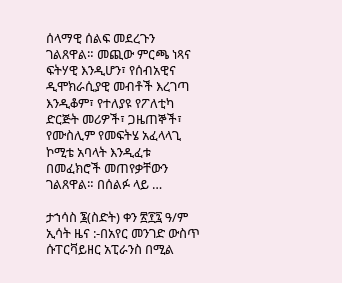ሰላማዊ ሰልፍ መደረጉን ገልጸዋል። መጪው ምርጫ ነጻና ፍትሃዊ እንዲሆን፣ የሰብአዊና ዲሞክራሲያዊ መብቶች እረገጣ እንዲቆም፣ የተለያዩ የፖለቲካ ድርጅት መሪዎች፣ ጋዜጠኞች፣ የሙስሊም የመፍትሄ አፈላላጊ ኮሚቴ አባላት እንዲፈቱ በመፈክሮች መጠየቃቸውን ገልጸዋል። በሰልፉ ላይ …

ታኀሳስ ፮(ስድት) ቀን ፳፻፯ ዓ/ም ኢሳት ዜና :-በአየር መንገድ ውስጥ ሱፐርቫይዘር አፒራንስ በሚል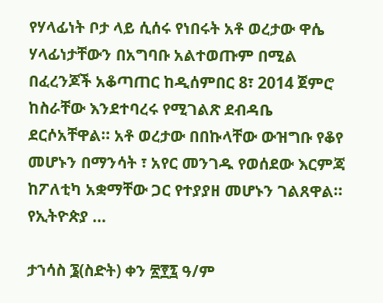የሃላፊነት ቦታ ላይ ሲሰሩ የነበሩት አቶ ወረታው ዋሴ ሃላፊነታቸውን በአግባቡ አልተወጡም በሚል በፈረንጆች አቆጣጠር ከዲሰምበር 8፣ 2014 ጀምሮ ከስራቸው እንደተባረሩ የሚገልጽ ደብዳቤ ደርሶአቸዋል። አቶ ወረታው በበኩላቸው ውዝግቡ የቆየ መሆኑን በማንሳት ፣ አየር መንገዱ የወሰደው እርምጃ ከፖለቲካ አቋማቸው ጋር የተያያዘ መሆኑን ገልጸዋል። የኢትዮጵያ …

ታኀሳስ ፮(ስድት) ቀን ፳፻፯ ዓ/ም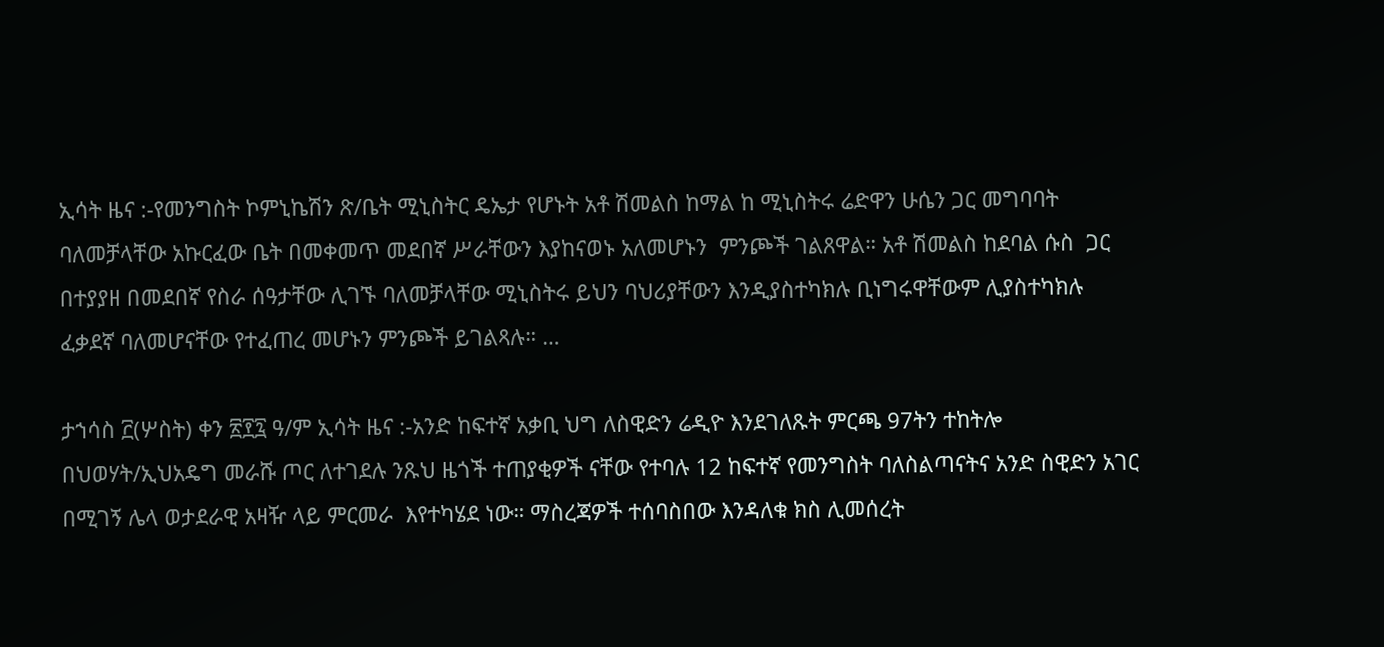ኢሳት ዜና :-የመንግስት ኮምኒኬሽን ጽ/ቤት ሚኒስትር ዴኤታ የሆኑት አቶ ሽመልስ ከማል ከ ሚኒስትሩ ሬድዋን ሁሴን ጋር መግባባት ባለመቻላቸው አኩርፈው ቤት በመቀመጥ መደበኛ ሥራቸውን እያከናወኑ አለመሆኑን  ምንጮች ገልጸዋል። አቶ ሽመልስ ከደባል ሱስ  ጋር በተያያዘ በመደበኛ የስራ ሰዓታቸው ሊገኙ ባለመቻላቸው ሚኒስትሩ ይህን ባህሪያቸውን እንዲያስተካክሉ ቢነግሩዋቸውም ሊያስተካክሉ ፈቃደኛ ባለመሆናቸው የተፈጠረ መሆኑን ምንጮች ይገልጻሉ። …

ታኀሳስ ፫(ሦስት) ቀን ፳፻፯ ዓ/ም ኢሳት ዜና :-አንድ ከፍተኛ አቃቢ ህግ ለስዊድን ሬዲዮ እንደገለጹት ምርጫ 97ትን ተከትሎ በህወሃት/ኢህአዴግ መራሹ ጦር ለተገደሉ ንጹህ ዜጎች ተጠያቂዎች ናቸው የተባሉ 12 ከፍተኛ የመንግስት ባለስልጣናትና አንድ ስዊድን አገር በሚገኝ ሌላ ወታደራዊ አዛዥ ላይ ምርመራ  እየተካሄደ ነው። ማስረጃዎች ተሰባስበው እንዳለቁ ክስ ሊመሰረት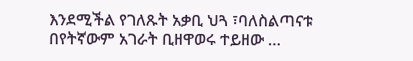እንደሚችል የገለጹት አቃቢ ህጓ ፣ባለስልጣናቱ በየትኛውም አገራት ቢዘዋወሩ ተይዘው …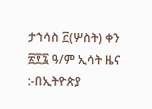ታኀሳስ ፫(ሦስት) ቀን ፳፻፯ ዓ/ም ኢሳት ዜና :-በኢትዮጵያ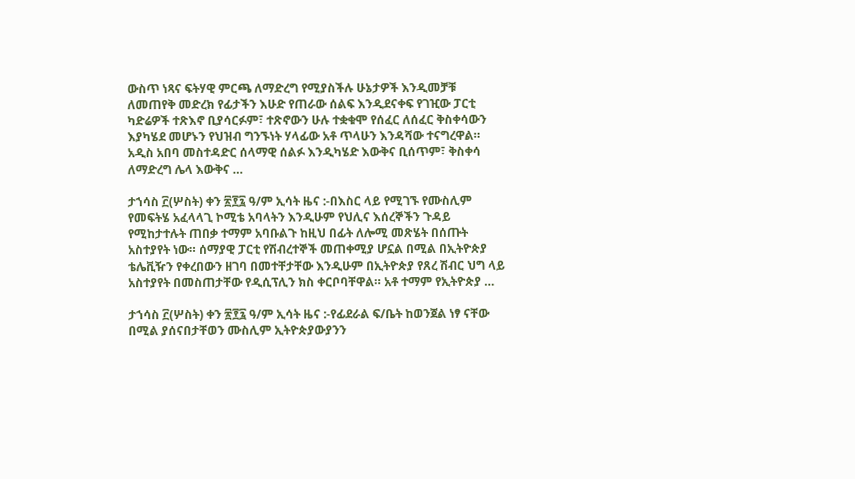ውስጥ ነጻና ፍትሃዊ ምርጫ ለማድረግ የሚያስችሉ ሁኔታዎች እንዲመቻቹ ለመጠየቅ መድረክ የፊታችን እሁድ የጠራው ሰልፍ እንዲደናቀፍ የገዢው ፓርቲ ካድሬዎች ተጽእኖ ቢያሳርፉም፣ ተጽኖውን ሁሉ ተቋቁሞ የሰፈር ለሰፈር ቅስቀሳውን እያካሄደ መሆኑን የህዝብ ግንኙነት ሃላፊው አቶ ጥላሁን እንዳሻው ተናግረዋል። አዲስ አበባ መስተዳድር ሰላማዊ ሰልፉ እንዲካሄድ እውቅና ቢሰጥም፣ ቅስቀሳ ለማድረግ ሌላ እውቅና …

ታኀሳስ ፫(ሦስት) ቀን ፳፻፯ ዓ/ም ኢሳት ዜና :-በእስር ላይ የሚገኙ የሙስሊም የመፍትሄ አፈላላጊ ኮሚቴ አባላትን እንዲሁም የህሊና እሰረኞችን ጉዳይ የሚከታተሉት ጠበቃ ተማም አባቡልጉ ከዚህ በፊት ለሎሚ መጽሄት በሰጡት አስተያየት ነው። ሰማያዊ ፓርቲ የሽብረተኞች መጠቀሚያ ሆኗል በሚል በኢትዮጵያ ቴሌቪዥን የቀረበውን ዘገባ በመተቸታቸው እንዲሁም በኢትዮጵያ የጸረ ሽብር ህግ ላይ አስተያየት በመስጠታቸው የዲሲፕሊን ክስ ቀርቦባቸዋል። አቶ ተማም የኢትዮጵያ …

ታኀሳስ ፫(ሦስት) ቀን ፳፻፯ ዓ/ም ኢሳት ዜና :-የፊደራል ፍ/ቤት ከወንጀል ነፃ ናቸው በሚል ያሰናበታቸወን ሙስሊም ኢትዮጵያውያንን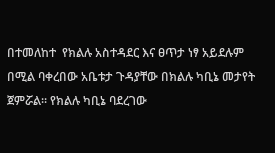በተመለከተ  የክልሉ አስተዳደር እና ፀጥታ ነፃ አይደሉም በሚል ባቀረበው አቤቱታ ጉዳያቸው በክልሉ ካቢኔ መታየት ጀምሯል፡፡ የክልሉ ካቢኔ ባደረገው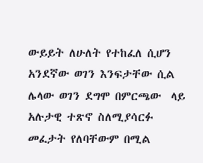ውይይት ለሁለት የተከፈለ ሲሆን አንደኛው ወገን እንፍታቸው ሲል ሌላው ወገን ደግሞ በምርጫው  ላይ አሉታዊ ተጽኖ ስለሚያሳርፉ መፈታት የለባቸውም በሚል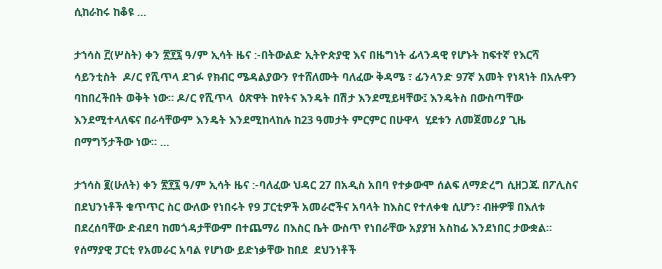ሲከራከሩ ከቆዩ …

ታኀሳስ ፫(ሦስት) ቀን ፳፻፯ ዓ/ም ኢሳት ዜና :-በትውልድ ኢትዮጵያዊ እና በዜግነት ፊላንዳዊ የሆኑት ከፍተኛ የእርሻ ሳይንቲስት  ዶ/ር የሺጥላ ደገፉ የክብር ሜዳልያውን የተሸለሙት ባለፈው ቅዳሜ ፣ ፊንላንድ 97ኛ አመት የነጻነት በአሉዋን ባከበረችበት ወቅት ነው። ዶ/ር የሺጥላ  ዕጽዋት ከየትና እንዴት በሽታ እንደሚይዛቸው፤ እንዴትስ በውስጣቸው እንደሚተላለፍና በራሳቸውም እንዴት እንደሚከላከሉ ከ23 ዓመታት ምርምር በሁዋላ  ሂደቱን ለመጀመሪያ ጊዜ በማግኝታችው ነው። …

ታኀሳስ ፪(ሁለት) ቀን ፳፻፯ ዓ/ም ኢሳት ዜና :-ባለፈው ህዳር 27 በአዲስ አበባ የተቃውሞ ሰልፍ ለማድረግ ሲዘጋጁ በፖሊስና በደህንነቶች ቁጥጥር ስር ውለው የነበሩት የ9 ፓርቲዎች አመራሮችና አባላት ከእስር የተለቀቁ ሲሆን፣ ብዙዎቹ በእለቱ በደረሰባቸው ድብደባ ከመጎዳታቸውም በተጨማሪ በእስር ቤት ውስጥ የነበራቸው አያያዝ አስከፊ እንደነበር ታውቋል። የሰማያዊ ፓርቲ የአመራር አባል የሆነው ይድነቃቸው ከበደ  ደህንነቶች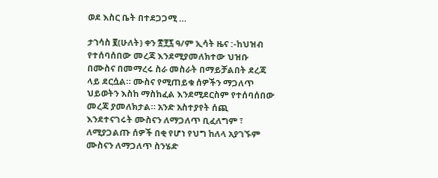ወደ እስር ቤት በተደጋጋሚ …

ታኀሳስ ፪(ሁለት) ቀን ፳፻፯ ዓ/ም ኢሳት ዜና :-ከህዝብ የተሰባሰበው መረጃ እንደሚያመለክተው ህዝቡ በሙስና በመማረሩ ስራ መስራት በማይቻልበት ደረጃ ላይ ደርሷል። ሙስና የሚጠይቁ ሰዎችን ማጋለጥ ህይወትን እስከ ማስከፈል እንደሚደርስም የተሰባሰበው መረጃ ያመለክታል። አንድ አስተያየት ሰጪ እንደተናገሩት ሙስናን ለማጋለጥ ቢፈለግም ፣ ለሚያጋልጡ ሰዎች በቂ የሆነ የህግ ከለላ አያገኙም ሙስናን ለማጋለጥ ስንሄድ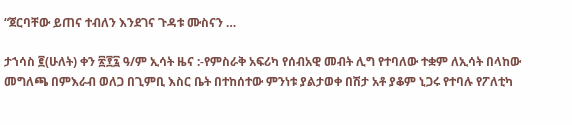“ጀርባቸው ይጠና ተብለን እንደገና ጉዳቱ ሙስናን …

ታኀሳስ ፪(ሁለት) ቀን ፳፻፯ ዓ/ም ኢሳት ዜና :-የምስራቅ አፍሪካ የሰብአዊ መብት ሊግ የተባለው ተቋም ለኢሳት በላከው መግለጫ በምእራብ ወለጋ በጊምቢ እስር ቤት በተከሰተው ምንነቱ ያልታወቀ በሽታ አቶ ያቆም ኒጋሩ የተባሉ የፖለቲካ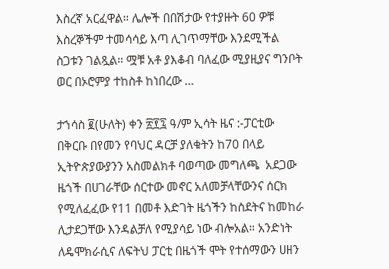እስረኛ አርፈዋል። ሌሎች በበሽታው የተያዙት 60 ዎቹ እስረኞችም ተመሳሳይ እጣ ሊገጥማቸው እንደሚችል ስጋቱን ገልጿል። ሟቹ አቶ ያእቆብ ባለፈው ሚያዚያና ግንቦት ወር በኦሮምያ ተከስቶ ከነበረው …

ታኀሳስ ፪(ሁለት) ቀን ፳፻፯ ዓ/ም ኢሳት ዜና :-ፓርቲው በቅርቡ በየመን የባህር ዳርቻ ያለቁትን ከ70 በላይ ኢትዮጵያውያንን አስመልክቶ ባወጣው መግለጫ  አደጋው ዜጎች በሀገራቸው ሰርተው መኖር አለመቻላቸውንና ሰርክ የሚለፈፈው የ11 በመቶ እድገት ዜጎችን ከስደትና ከመከራ ሊታደጋቸው እንዳልቻለ የሚያሳይ ነው ብሎአል። አንድነት ለዴሞክራሲና ለፍትህ ፓርቲ በዜጎች ሞት የተሰማውን ሀዘን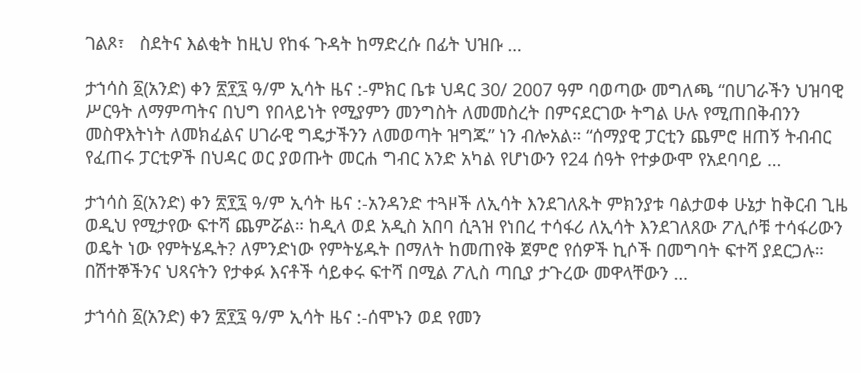ገልጾ፣   ስደትና እልቂት ከዚህ የከፋ ጉዳት ከማድረሱ በፊት ህዝቡ …

ታኀሳስ ፩(አንድ) ቀን ፳፻፯ ዓ/ም ኢሳት ዜና :-ምክር ቤቱ ህዳር 30/ 2007 ዓም ባወጣው መግለጫ “በሀገራችን ህዝባዊ ሥርዓት ለማምጣትና በህግ የበላይነት የሚያምን መንግስት ለመመስረት በምናደርገው ትግል ሁሉ የሚጠበቅብንን መስዋእትነት ለመክፈልና ሀገራዊ ግዴታችንን ለመወጣት ዝግጁ” ነን ብሎአል። “ሰማያዊ ፓርቲን ጨምሮ ዘጠኝ ትብብር የፈጠሩ ፓርቲዎች በህዳር ወር ያወጡት መርሐ ግብር አንድ አካል የሆነውን የ24 ሰዓት የተቃውሞ የአደባባይ …

ታኀሳስ ፩(አንድ) ቀን ፳፻፯ ዓ/ም ኢሳት ዜና :-አንዳንድ ተጓዞች ለኢሳት እንደገለጹት ምክንያቱ ባልታወቀ ሁኔታ ከቅርብ ጊዜ ወዲህ የሚታየው ፍተሻ ጨምሯል። ከዲላ ወደ አዲስ አበባ ሲጓዝ የነበረ ተሳፋሪ ለኢሳት እንደገለጸው ፖሊሶቹ ተሳፋሪውን ወዴት ነው የምትሄዱት? ለምንድነው የምትሄዱት በማለት ከመጠየቅ ጀምሮ የሰዎች ኪሶች በመግባት ፍተሻ ያደርጋሉ። በሽተኞችንና ህጻናትን የታቀፉ እናቶች ሳይቀሩ ፍተሻ በሚል ፖሊስ ጣቢያ ታጉረው መዋላቸውን …

ታኀሳስ ፩(አንድ) ቀን ፳፻፯ ዓ/ም ኢሳት ዜና :-ሰሞኑን ወደ የመን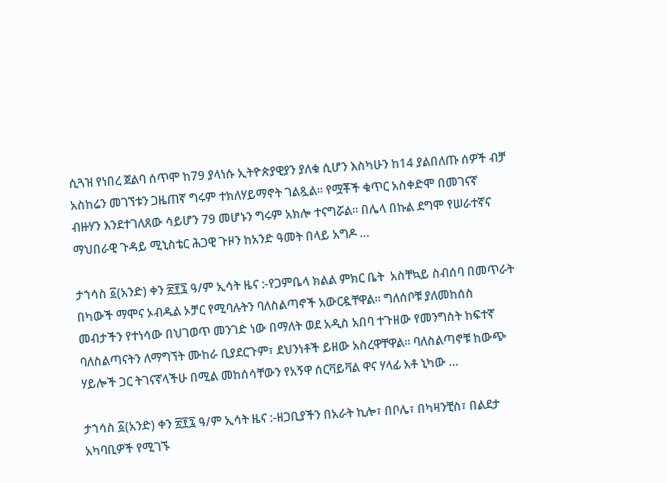ሲጓዝ የነበረ ጀልባ ሰጥሞ ከ79 ያላነሱ ኢትዮጵያዊያን ያለቁ ሲሆን እስካሁን ከ14 ያልበለጡ ሰዎች ብቻ አስከሬን መገኘቱን ጋዜጠኛ ግሩም ተክለሃይማኖት ገልጿል። የሟቾች ቁጥር አስቀድሞ በመገናኛ ብዙሃን እንደተገለጸው ሳይሆን 79 መሆኑን ግሩም አክሎ ተናግሯል። በሌላ በኩል ደግሞ የሠራተኛና ማህበራዊ ጉዳይ ሚኒስቴር ሕጋዊ ጉዞን ከአንድ ዓመት በላይ አግዶ …

ታኀሳስ ፩(አንድ) ቀን ፳፻፯ ዓ/ም ኢሳት ዜና :-የጋምቤላ ክልል ምክር ቤት  አስቸኳይ ስብሰባ በመጥራት በካውች ማሞና ኦብዱል ኦቻር የሚባሉትን ባለስልጣኖች አውርዷቸዋል። ግለሰቦቹ ያለመከሰስ መብታችን የተነሳው በህገወጥ መንገድ ነው በማለት ወደ አዲስ አበባ ተጉዘው የመንግስት ከፍተኛ ባለስልጣናትን ለማግኘት ሙከራ ቢያደርጉም፣ ደህንነቶች ይዘው አስረዋቸዋል። ባለስልጣኖቹ ከውጭ ሃይሎች ጋር ትገናኛላችሁ በሚል መከሰሳቸውን የአኝዋ ሰርቫይቫል ዋና ሃላፊ አቶ ኒካው …

ታኀሳስ ፩(አንድ) ቀን ፳፻፯ ዓ/ም ኢሳት ዜና :-ዘጋቢያችን በአራት ኪሎ፣ በቦሌ፣ በካዛንቺስ፣ በልደታ አካባቢዎች የሚገኙ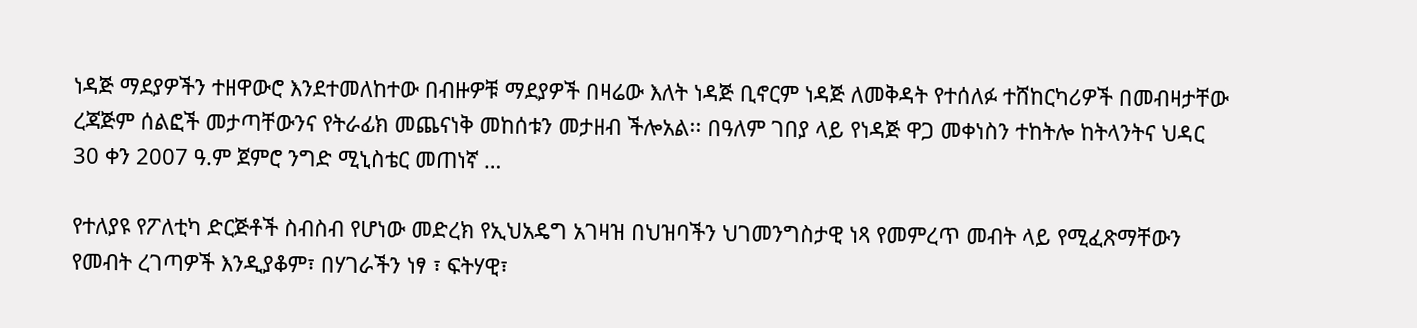ነዳጅ ማደያዎችን ተዘዋውሮ እንደተመለከተው በብዙዎቹ ማደያዎች በዛሬው እለት ነዳጅ ቢኖርም ነዳጅ ለመቅዳት የተሰለፉ ተሸከርካሪዎች በመብዛታቸው ረጃጅም ሰልፎች መታጣቸውንና የትራፊክ መጨናነቅ መከሰቱን መታዘብ ችሎአል፡፡ በዓለም ገበያ ላይ የነዳጅ ዋጋ መቀነስን ተከትሎ ከትላንትና ህዳር 30 ቀን 2007 ዓ.ም ጀምሮ ንግድ ሚኒስቴር መጠነኛ …

የተለያዩ የፖለቲካ ድርጅቶች ስብስብ የሆነው መድረክ የኢህአዴግ አገዛዝ በህዝባችን ህገመንግስታዊ ነጻ የመምረጥ መብት ላይ የሚፈጽማቸውን የመብት ረገጣዎች እንዲያቆም፣ በሃገራችን ነፃ ፣ ፍትሃዊ፣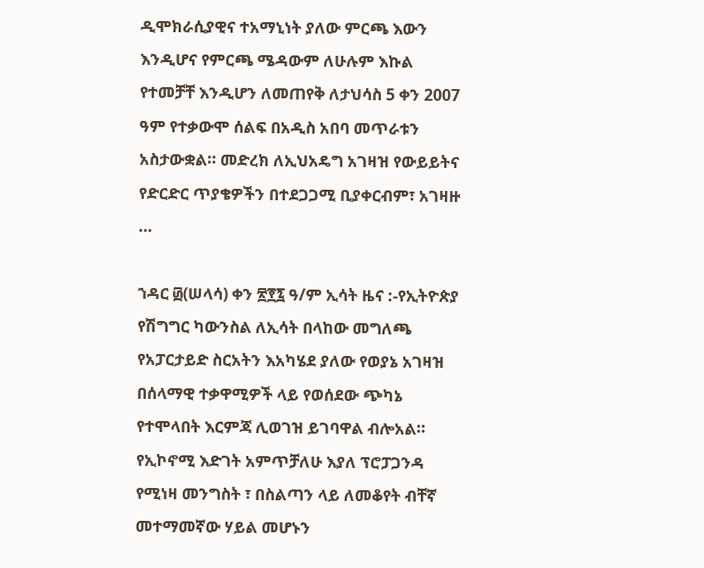ዲሞክራሲያዊና ተአማኒነት ያለው ምርጫ እውን እንዲሆና የምርጫ ሜዳውም ለሁሉም እኩል የተመቻቸ እንዲሆን ለመጠየቅ ለታህሳስ 5 ቀን 2007 ዓም የተቃውሞ ሰልፍ በአዲስ አበባ መጥራቱን አስታውቋል። መድረክ ለኢህአዴግ አገዛዝ የውይይትና የድርድር ጥያቄዎችን በተደጋጋሚ ቢያቀርብም፣ አገዛዙ …

ኀዳር ፴(ሠላሳ) ቀን ፳፻፯ ዓ/ም ኢሳት ዜና :-የኢትዮጵያ የሽግግር ካውንስል ለኢሳት በላከው መግለጫ የአፓርታይድ ስርአትን እአካሄደ ያለው የወያኔ አገዛዝ በሰላማዊ ተቃዋሚዎች ላይ የወሰደው ጭካኔ የተሞላበት እርምጃ ሊወገዝ ይገባዋል ብሎአል። የኢኮኖሚ እድገት አምጥቻለሁ እያለ ፕሮፓጋንዳ የሚነዛ መንግስት ፣ በስልጣን ላይ ለመቆየት ብቸኛ መተማመኛው ሃይል መሆኑን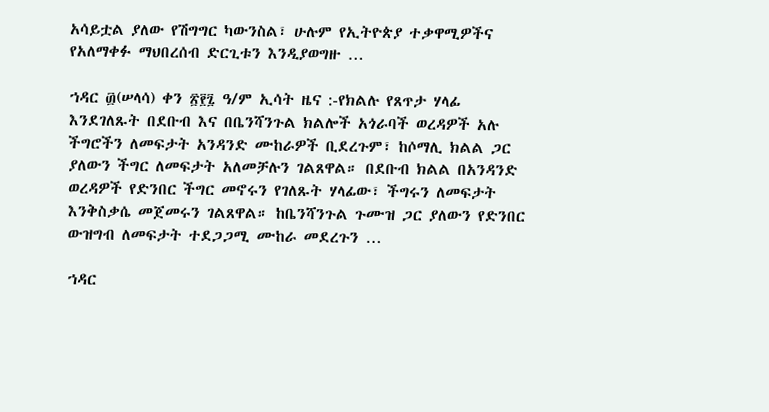አሳይቷል ያለው የሽግግር ካውንስል፣ ሁሉም የኢትዮጵያ ተቃዋሚዎችና የአለማቀፉ ማህበረሰብ ድርጊቱን እንዲያወግዙ …

ኀዳር ፴(ሠላሳ) ቀን ፳፻፯ ዓ/ም ኢሳት ዜና :-የክልሉ የጸጥታ ሃላፊ እንደገለጹት በደቡብ እና በቤንሻንጉል ክልሎች አጎራባች ወረዳዎች አሉ ችግሮችን ለመፍታት አንዳንድ ሙከራዎች ቢደረጉም፣ ከሶማሊ ክልል ጋር ያለውን ችግር ለመፍታት አለመቻሉን ገልጸዋል። በደቡብ ክልል በአንዳንድ ወረዳዎች የድንበር ችግር መኖሩን የገለጹት ሃላፊው፣ ችግሩን ለመፍታት እንቅስቃሴ መጀመሩን ገልጸዋል። ከቤንሻንጉል ጉሙዝ ጋር ያለውን የድንበር ውዝግብ ለመፍታት ተደጋጋሚ ሙከራ መደረጉን …

ኀዳር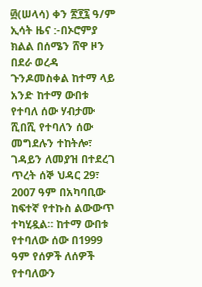፴(ሠላሳ) ቀን ፳፻፯ ዓ/ም ኢሳት ዜና :-በኦሮምያ ክልል በሰሜን ሸዋ ዞን በደራ ወረዳ ጉንዶመስቀል ከተማ ላይ አንድ ከተማ ውበቱ የተባለ ሰው ሃብታሙ ሺበሺ የተባለን ሰው መግደሉን ተከትሎ፣ ገዳይን ለመያዝ በተደረገ ጥረት ሰኞ ህዳር 29፣ 2007 ዓም በአካባቢው ከፍተኛ የተኩስ ልውውጥ ተካሂዷል። ከተማ ውበቱ የተባለው ሰው በ1999 ዓም የሰዎች ለሰዎች የተባለውን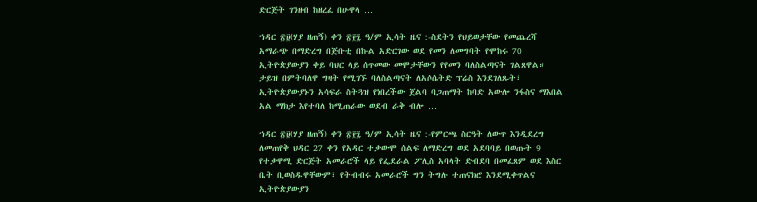ድርጅት ገንዘብ ከዘረፈ በሁዋላ …

ኀዳር ፳፱(ሃያ ዘጠኝ) ቀን ፳፻፯ ዓ/ም ኢሳት ዜና :-ስደትን የህይወታቸው የመጨረሻ አማራጭ በማድረግ በጅቡቲ በኩል አድርገው ወደ የመን ለመግባት የሞከሩ 70 ኢትዮጵያውያን ቀይ ባህር ላይ ሰጥመው መሞታቸውን የየመን ባለስልጣናት ገልጸዋል። ታይዝ በምትባለዋ ግዛት የሚገኙ ባለስልጣናት ለአሶሴትድ ፕሬስ እንደገለጹት፣ ኢትዮጵያውያኑን አሳፍራ ስትጓዝ የነበረችው ጀልባ ባጋጠማት ከባድ አውሎ ንፋስና ማእበል አል ማክታ እየተባለ ከሚጠራው ወደብ ራቅ ብሎ …

ኀዳር ፳፱(ሃያ ዘጠኝ) ቀን ፳፻፯ ዓ/ም ኢሳት ዜና :-የምርጫ ስርዓት ለውጥ እንዲደረግ ለመጠየቅ ህዳር 27 ቀን የአዳር ተቃውሞ ሰልፍ ለማድረግ ወደ አደባባይ በወጡት 9 የተቃዋሚ ድርጅት አመራሮች ላይ የፌደራል ፖሊስ አባላት ድብደባ በመፈጸም ወደ እስር ቤት ቢወስዱዋቸውም፣ የትብብሩ አመራሮች ግን ትግሉ ተጠናክሮ እንደሚቀጥልና ኢትዮጵያውያን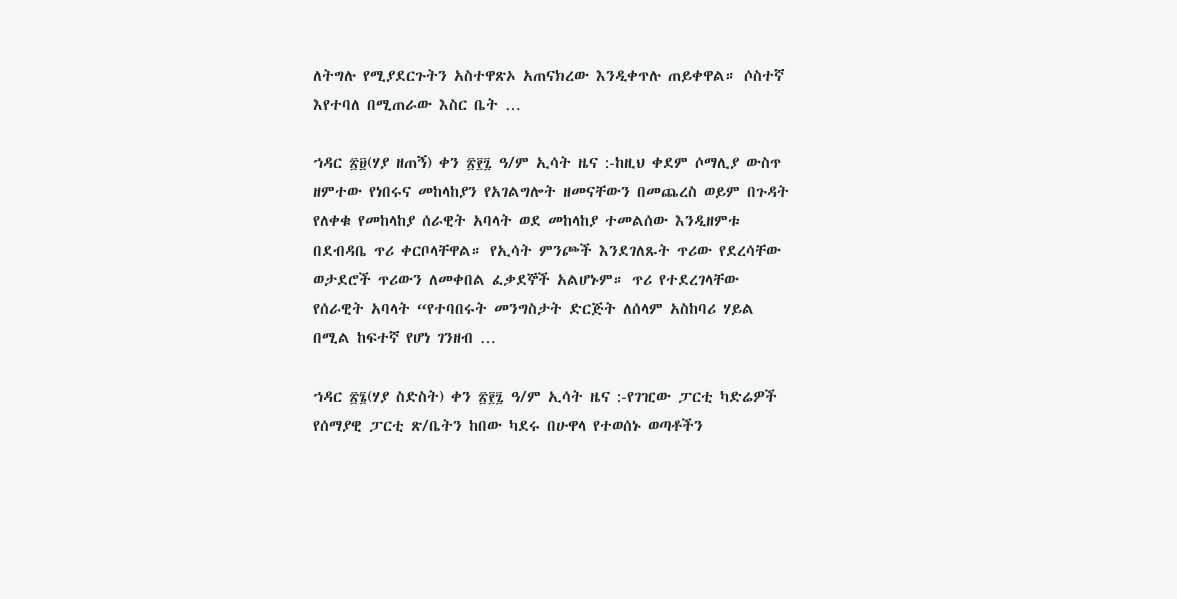ለትግሉ የሚያደርጉትን አስተዋጽኦ አጠናክረው እንዲቀጥሉ ጠይቀዋል። ሶስተኛ እየተባለ በሚጠራው እስር ቤት …

ኀዳር ፳፱(ሃያ ዘጠኝ) ቀን ፳፻፯ ዓ/ም ኢሳት ዜና :-ከዚህ ቀደም ሶማሊያ ውስጥ ዘምተው የነበሩና መከላከያን የአገልግሎት ዘመናቸውን በመጨረስ ወይም በጉዳት የለቀቁ የመከላከያ ሰራዊት አባላት ወደ መከላከያ ተመልሰው እንዲዘምቱ በደብዳቤ ጥሪ ቀርቦላቸዋል። የኢሳት ምንጮች እንደገለጹት ጥሪው የደረሳቸው ወታደሮች ጥሪውን ለመቀበል ፈቃደኞች አልሆኑም። ጥሪ የተደረገላቸው የሰራዊት አባላት “የተባበሩት መንግስታት ድርጅት ለሰላም አስከባሪ ሃይል በሚል ከፍተኛ የሆነ ገንዘብ …

ኀዳር ፳፮(ሃያ ስድስት) ቀን ፳፻፯ ዓ/ም ኢሳት ዜና :-የገዢው ፓርቲ ካድሬዎች የሰማያዊ ፓርቲ ጽ/ቤትን ከበው ካደሩ በሁዋላ የተወሰኑ ወጣቶችን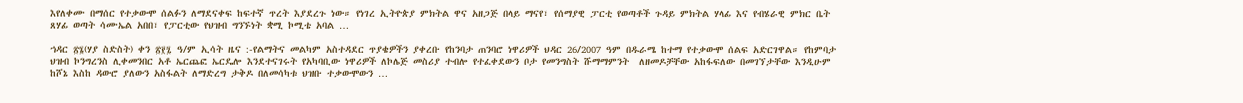እየለቀሙ በማሰር የተቃውሞ ሰልፉን ለማደናቀፍ ከፍተኛ ጥረት እያደረጉ ነው። የነገረ ኢትዮጵያ ምክትል ዋና አዘጋጅ በላይ ማናየ፣ የሰማያዊ ፓርቲ የወጣቶች ጉዳይ ምክትል ሃላፊ እና የብሄራዊ ምክር ቤት ጸሃፊ ወጣት ሳሙኤል አበበ፣ የፓርቲው የህዝብ ግንኙነት ቋሚ ኮሚቴ አባል …

ኀዳር ፳፮(ሃያ ስድስት) ቀን ፳፻፯ ዓ/ም ኢሳት ዜና :-የልማትና መልካም አስተዳደር ጥያቄዎችን ያቀረቡ የከንባታ ጠንባሮ ነዋሪዎች ህዳር 26/2007 ዓም በዱራሜ ከተማ የተቃውሞ ሰልፍ አድርገዋል። የከምባታ ህዝብ ኮንግረንስ ሊቀመንበር አቶ ኤርጨፎ ኤርዴሎ እንደተናገሩት የአካባቢው ነዋሪዎች ለኮሌጅ መስሪያ ተብሎ የተፈቀደውን ቦታ የመንግስት ሹማማምንት  ለዘመዶቻቸው አከፋፍለው በመገኘታቸው እንዲሁም ከሾኔ እስከ ዳውሮ ያለውን አስፋልት ለማድረግ ታቅዶ በለመሳካቱ ህዝቡ ተቃውሞውን …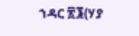ኀዳር ፳፮(ሃያ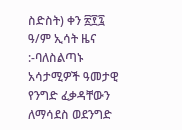ስድስት) ቀን ፳፻፯ ዓ/ም ኢሳት ዜና :-ባለስልጣኑ አሳታሚዎች ዓመታዊ የንግድ ፈቃዳቸውን ለማሳደስ ወደንግድ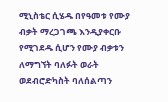ሚኒስቴር ሲሄዱ በየዓመቱ የሙያ ብቃት ማረጋገጫ እንዲያቀርቡ የሚገደዱ ሲሆን የሙያ ብቃቱን ለማግኘት ባለፉት ወራት ወደብሮድካስት ባለሰልጣን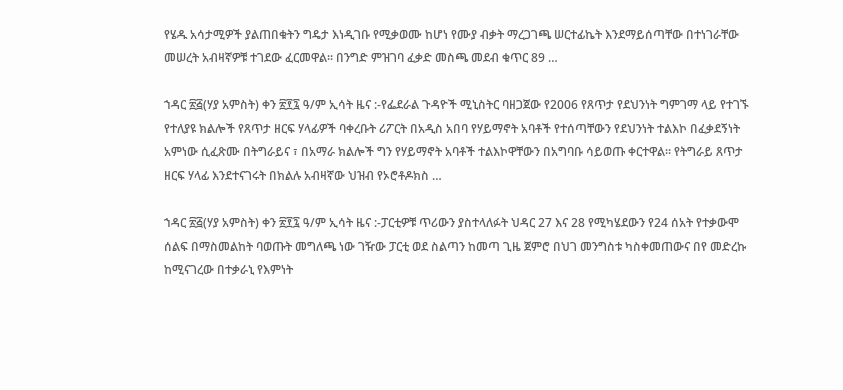የሄዱ አሳታሚዎች ያልጠበቁትን ግዴታ እነዲገቡ የሚቃወሙ ከሆነ የሙያ ብቃት ማረጋገጫ ሠርተፊኬት እንደማይሰጣቸው በተነገራቸው መሠረት አብዛኛዎቹ ተገደው ፈርመዋል፡፡ በንግድ ምዝገባ ፈቃድ መስጫ መደብ ቁጥር 89 …

ኀዳር ፳፭(ሃያ አምስት) ቀን ፳፻፯ ዓ/ም ኢሳት ዜና :-የፌደራል ጉዳዮች ሚኒስትር ባዘጋጀው የ2006 የጸጥታ የደህንነት ግምገማ ላይ የተገኙ የተለያዩ ክልሎች የጸጥታ ዘርፍ ሃላፊዎች ባቀረቡት ሪፖርት በአዲስ አበባ የሃይማኖት አባቶች የተሰጣቸውን የደህንነት ተልእኮ በፈቃደኝነት አምነው ሲፈጽሙ በትግራይና ፣ በአማራ ክልሎች ግን የሃይማኖት አባቶች ተልእኮዋቸውን በአግባቡ ሳይወጡ ቀርተዋል። የትግራይ ጸጥታ ዘርፍ ሃላፊ እንደተናገሩት በክልሉ አብዛኛው ህዝብ የኦሮቶዶክስ …

ኀዳር ፳፭(ሃያ አምስት) ቀን ፳፻፯ ዓ/ም ኢሳት ዜና :-ፓርቲዎቹ ጥሪውን ያስተላለፉት ህዳር 27 እና 28 የሚካሄደውን የ24 ሰአት የተቃውሞ ሰልፍ በማስመልከት ባወጡት መግለጫ ነው ገዥው ፓርቲ ወደ ስልጣን ከመጣ ጊዜ ጀምሮ በህገ መንግስቱ ካስቀመጠውና በየ መድረኩ ከሚናገረው በተቃራኒ የእምነት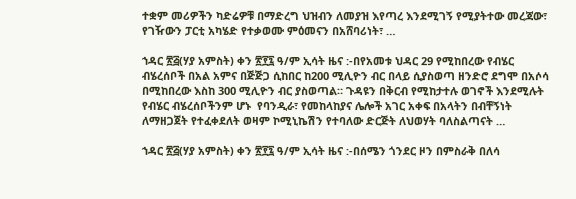ተቋም መሪዎችን ካድሬዎቹ በማድረግ ህዝብን ለመያዝ እየጣረ እንደሚገኝ የሚያትተው መረጃው፣   የገዥውን ፓርቲ አካሄድ የተቃወሙ ምዕመናን በአሸባሪነት፣ …

ኀዳር ፳፭(ሃያ አምስት) ቀን ፳፻፯ ዓ/ም ኢሳት ዜና :-በየአመቱ ህዳር 29 የሚከበረው የብሄር ብሄረሰቦች በአል አምና በጅጅጋ ሲከበር ከ200 ሚሊዮን ብር በላይ ሲያስወጣ ዘንድሮ ደግሞ በአሶሳ በሚከበረው እስከ 300 ሚሊዮን ብር ያስወጣል። ጉዳዩን በቅርብ የሚከታተሉ ወገኖች እንደሚሉት የብሄር ብሄረሰቦችንም ሆኑ  የባንዲራ፣ የመከላከያና ሌሎች አገር አቀፍ በአላትን በብቸኝነት ለማዘጋጀት የተፈቀደለት ወዛም ኮሚኒኬሽን የተባለው ድርጅት ለህወሃት ባለስልጣናት …

ኀዳር ፳፭(ሃያ አምስት) ቀን ፳፻፯ ዓ/ም ኢሳት ዜና :-በሰሜን ጎንደር ዞን በምስራቅ በለሳ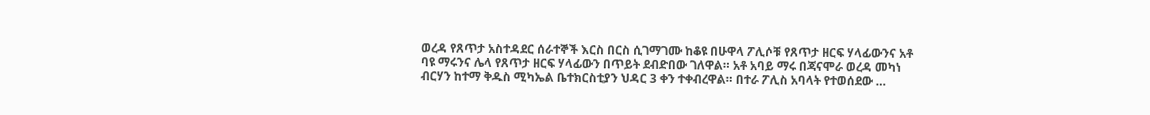ወረዳ የጸጥታ አስተዳደር ሰራተኞች እርስ በርስ ሲገማገሙ ከቆዩ በሁዋላ ፖሊሶቹ የጸጥታ ዘርፍ ሃላፊውንና አቶ ባዩ ማሩንና ሌላ የጸጥታ ዘርፍ ሃላፊውን በጥይት ደብድበው ገለዋል። አቶ አባይ ማሩ በጃናሞራ ወረዳ መካነ ብርሃን ከተማ ቅዱስ ሚካኤል ቤተክርስቲያን ህዳር 3 ቀን ተቀብረዋል። በተራ ፖሊስ አባላት የተወሰደው …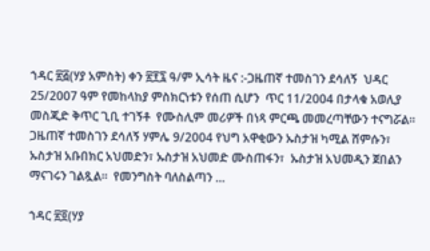ኀዳር ፳፭(ሃያ አምስት) ቀን ፳፻፯ ዓ/ም ኢሳት ዜና :-ጋዜጠኛ ተመስገን ደሳለኝ  ህዳር 25/2007 ዓም የመከላከያ ምስክርነቱን የሰጠ ሲሆን  ጥር 11/2004 በታላቁ አወሊያ መስጂድ ቅጥር ጊቢ ተገኝቶ  የሙስሊም መሪዎች በነጻ ምርጫ መመረጣቸውን ተናግሯል። ጋዜጠኛ ተመስገን ደሳለኝ ሃምሌ 9/2004 የህግ አዋቂውን ኡስታዝ ካሚል ሸምሱን፣ ኡስታዝ አቡበክር አህመድን፣ ኡስታዝ አህመድ ሙስጠፋን፣  ኡስታዝ አህመዲን ጀበልን ማናገሩን ገልጿል።  የመንግስት ባለስልጣን …

ኀዳር ፳፬(ሃያ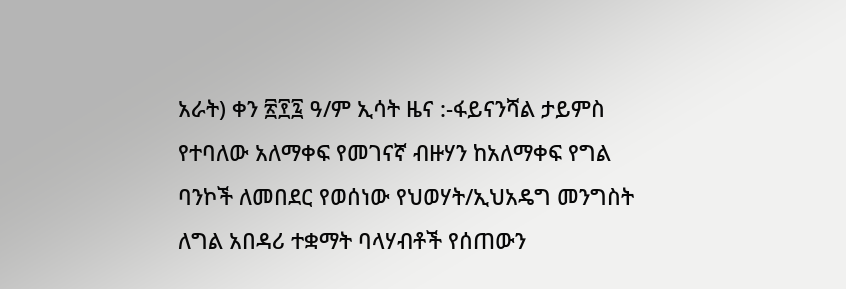አራት) ቀን ፳፻፯ ዓ/ም ኢሳት ዜና :-ፋይናንሻል ታይምስ የተባለው አለማቀፍ የመገናኛ ብዙሃን ከአለማቀፍ የግል ባንኮች ለመበደር የወሰነው የህወሃት/ኢህአዴግ መንግስት ለግል አበዳሪ ተቋማት ባላሃብቶች የሰጠውን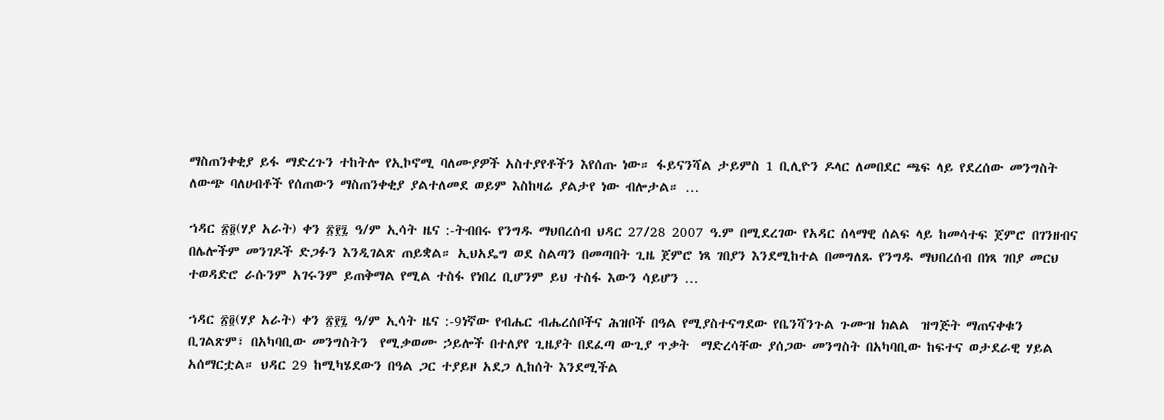ማስጠንቀቂያ ይፋ ማድረጉን ተከትሎ የኢኮኖሚ ባለሙያዎች አስተያየቶችን እየሰጡ ነው። ፋይናንሻል ታይምስ 1 ቢሊዮን ዶላር ለመበደር ጫፍ ላይ የደረሰው መንግስት ለውጭ ባለሀብቶች የሰጠውን ማስጠንቀቂያ ያልተለመደ ወይም እስከዛሬ ያልታየ ነው ብሎታል። …

ኀዳር ፳፬(ሃያ አራት) ቀን ፳፻፯ ዓ/ም ኢሳት ዜና :-ትብበሩ የንግዱ ማህበረሰብ ህዳር 27/28 2007 ዓ.ም በሚደረገው የአዳር ሰላማዊ ሰልፍ ላይ ከመሳተፍ ጀምሮ በገንዘብና በሌሎችም መንገዶች ድጋፉን እንዲገልጽ ጠይቋል። ኢህአዴግ ወደ ስልጣን በመጣበት ጊዜ ጀምሮ ነጻ ገበያን እንደሚከተል በመግለጹ የንግዱ ማህበረሰብ በነጻ ገበያ መርህ ተወዳድሮ ራሱንም አገሩንም ይጠቅማል የሚል ተስፋ የነበረ ቢሆንም ይህ ተስፋ እውን ሳይሆን …

ኀዳር ፳፬(ሃያ አራት) ቀን ፳፻፯ ዓ/ም ኢሳት ዜና :-9ነኛው የብሔር ብሔረሰቦችና ሕዝቦች በዓል የሚያስተናግደው የቤንሻንጉል ጉሙዝ ክልል  ዝግጅት ማጠናቀቁን ቢገልጽም፣ በአካባቢው መንግስትን  የሚቃወሙ ኃይሎች በተለያየ ጊዜያት በደፈጣ ውጊያ ጥቃት  ማድረሳቸው ያሰጋው መንግስት በአካባቢው ከፍተና ወታደራዊ ሃይል አሰማርቷል። ህዳር 29 ከሚካሄደውን በዓል ጋር ተያይዞ አደጋ ሊከሰት እንደሚችል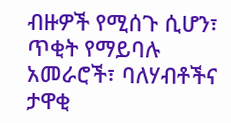ብዙዎች የሚሰጉ ሲሆን፣  ጥቂት የማይባሉ አመራሮች፣ ባለሃብቶችና ታዋቂ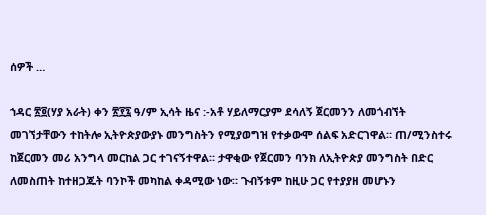ሰዎች …

ኀዳር ፳፬(ሃያ አራት) ቀን ፳፻፯ ዓ/ም ኢሳት ዜና :-አቶ ሃይለማርያም ደሳለኝ ጀርመንን ለመጎብኘት መገኘታቸውን ተከትሎ ኢትዮጵያውያኑ መንግስትን የሚያወግዝ የተቃውሞ ሰልፍ አድርገዋል። ጠ/ሚንስተሩ ከጀርመን መሪ አንግላ መርከል ጋር ተገናኝተዋል። ታዋቂው የጀርመን ባንክ ለኢትዮጵያ መንግስት በድር ለመስጠት ከተዘጋጁት ባንኮች መካከል ቀዳሚው ነው። ጉብኝቱም ከዚሁ ጋር የተያያዘ መሆኑን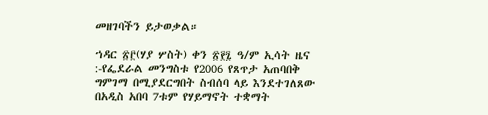መዘገባችን ይታወቃል።

ኀዳር ፳፫(ሃያ ሦስት) ቀን ፳፻፯ ዓ/ም ኢሳት ዜና :-የፌደራል መንግስቱ የ2006 የጸጥታ አጠባበቅ ግምገማ በሚያደርግበት ስብሰባ ላይ እንደተገለጸው በአዲስ አበባ 7ቱም የሃይማኖት ተቋማት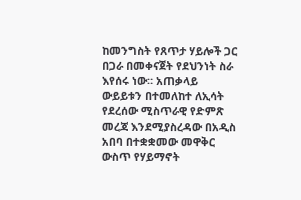ከመንግስት የጸጥታ ሃይሎች ጋር በጋራ በመቀናጀት የደህንነት ስራ እየሰሩ ነው። አጠቃላይ ውይይቱን በተመለከተ ለኢሳት የደረሰው ሚስጥራዊ የድምጽ መረጃ እንደሚያስረዳው በአዲስ አበባ በተቋቋመው መዋቅር ውስጥ የሃይማኖት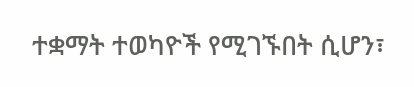ተቋማት ተወካዮች የሚገኙበት ሲሆን፣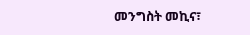መንግስት መኪና፣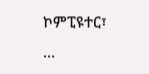ኮምፒዩተር፣ …